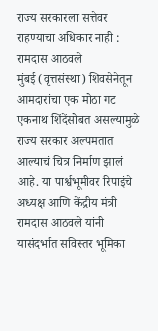राज्य सरकारला सत्तेवर राहण्याचा अधिकार नाही : रामदास आठवले
मुंबई (वृत्तसंस्था) शिवसेनेतून आमदारांचा एक मोठा गट एकनाथ शिंदेंसोबत असल्यामुळे राज्य सरकार अल्पमतात आल्याचं चित्र निर्माण झालं आहे. या पार्श्वभूमीवर रिपाइंचे अध्यक्ष आणि केंद्रीय मंत्री रामदास आठवले यांनी यासंदर्भात सविस्तर भूमिका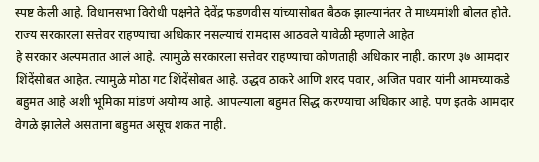स्पष्ट केली आहे. विधानसभा विरोधी पक्षनेते देवेंद्र फडणवीस यांच्यासोबत बैठक झाल्यानंतर ते माध्यमांशी बोलत होते. राज्य सरकारला सत्तेवर राहण्याचा अधिकार नसल्याचं रामदास आठवले यावेळी म्हणाले आहेत
हे सरकार अल्पमतात आलं आहे. त्यामुळे सरकारला सत्तेवर राहण्याचा कोणताही अधिकार नाही. कारण ३७ आमदार शिंदेंसोबत आहेत. त्यामुळे मोठा गट शिंदेंसोबत आहे. उद्धव ठाकरे आणि शरद पवार, अजित पवार यांनी आमच्याकडे बहुमत आहे अशी भूमिका मांडणं अयोग्य आहे. आपल्याला बहुमत सिद्ध करण्याचा अधिकार आहे. पण इतके आमदार वेगळे झालेले असताना बहुमत असूच शकत नाही.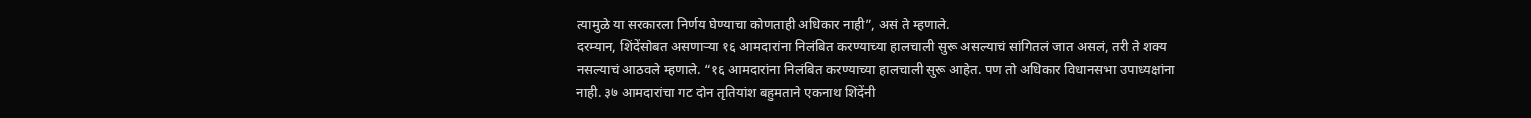त्यामुळे या सरकारला निर्णय घेण्याचा कोणताही अधिकार नाही”, असं ते म्हणाले.
दरम्यान, शिंदेंसोबत असणाऱ्या १६ आमदारांना निलंबित करण्याच्या हालचाली सुरू असल्याचं सांगितलं जात असलं, तरी ते शक्य नसल्याचं आठवले म्हणाले. “१६ आमदारांना निलंबित करण्याच्या हालचाली सुरू आहेत. पण तो अधिकार विधानसभा उपाध्यक्षांना नाही. ३७ आमदारांचा गट दोन तृतियांश बहुमताने एकनाथ शिंदेंनी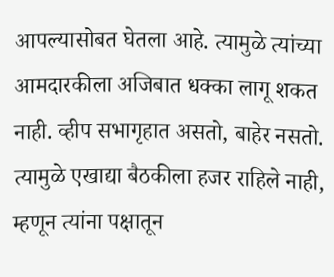आपल्यासोबत घेतला आहे. त्यामुळे त्यांच्या आमदारकीला अजिबात धक्का लागू शकत नाही. व्हीप सभागृहात असतो, बाहेर नसतो. त्यामुळे एखाद्या बैठकीला हजर राहिले नाही, म्हणून त्यांना पक्षातून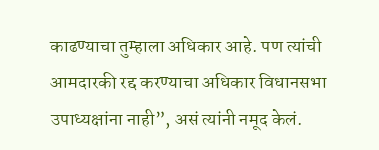काढण्याचा तुम्हाला अधिकार आहे. पण त्यांची आमदारकी रद्द करण्याचा अधिकार विधानसभा उपाध्यक्षांना नाही”, असं त्यांनी नमूद केलं.